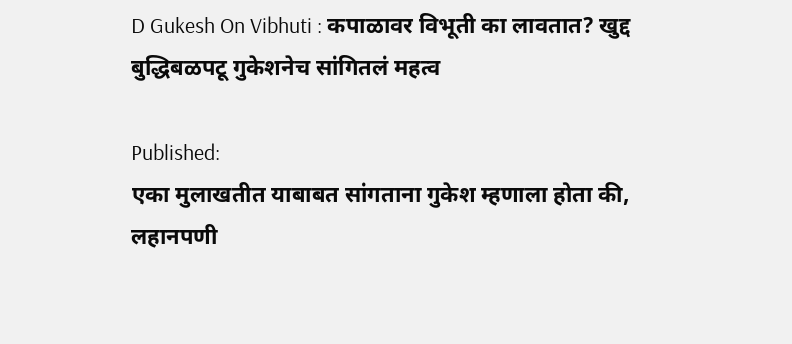D Gukesh On Vibhuti : कपाळावर विभूती का लावतात? खुद्द बुद्धिबळपटू गुकेशनेच सांगितलं महत्व

Published:
एका मुलाखतीत याबाबत सांगताना गुकेश म्हणाला होता की, लहानपणी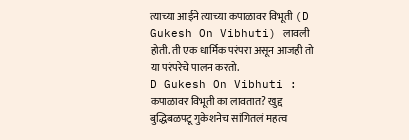त्याच्या आईने त्याच्या कपाळावर विभूती (D Gukesh On Vibhuti) लावली होती. ती एक धार्मिक परंपरा असून आजही तो या परंपरेचे पालन करतो.
D Gukesh On Vibhuti : कपाळावर विभूती का लावतात? खुद्द बुद्धिबळपटू गुकेशनेच सांगितलं महत्व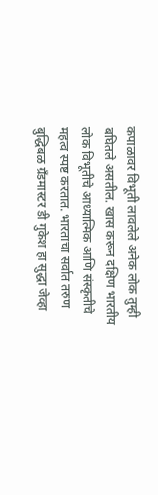कपाळावर विभूती लावलेले अनेक लोक तुम्ही बघितले असतील. खास करून दक्षिण भारतीय लोक विभूतीचे आध्यात्मिक आणि संस्कृतीचे महत्व स्पष्ट करतात. भारताचा सर्वात तरुण बुद्धिबळ ग्रँडमास्टर डी गुकेश हा सुद्धा जेव्हा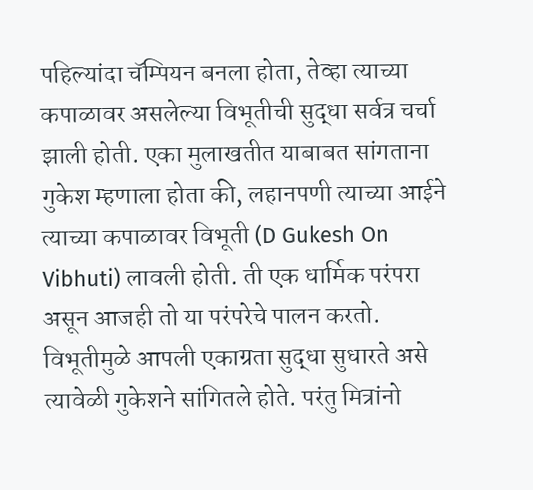पहिल्यांदा चॅम्पियन बनला होता, तेव्हा त्याच्या कपाळावर असलेल्या विभूतीची सुद्धा सर्वत्र चर्चा झाली होती. एका मुलाखतीत याबाबत सांगताना गुकेश म्हणाला होता की, लहानपणी त्याच्या आईने त्याच्या कपाळावर विभूती (D Gukesh On Vibhuti) लावली होती. ती एक धार्मिक परंपरा असून आजही तो या परंपरेचे पालन करतो. विभूतीमुळे आपली एकाग्रता सुद्धा सुधारते असे त्यावेळी गुकेशने सांगितले होते. परंतु मित्रांनो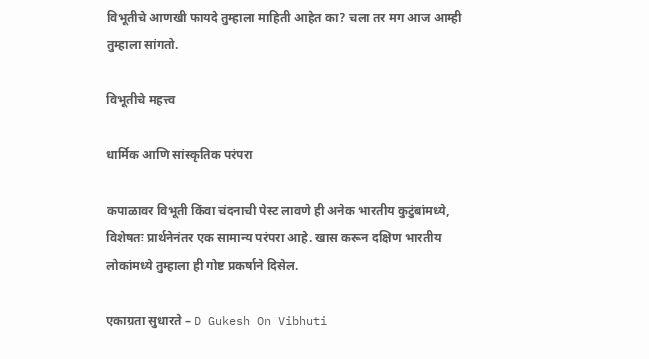विभूतीचे आणखी फायदे तुम्हाला माहिती आहेत का? चला तर मग आज आम्ही तुम्हाला सांगतो.

विभूतीचे महत्त्व

धार्मिक आणि सांस्कृतिक परंपरा

कपाळावर विभूती किंवा चंदनाची पेस्ट लावणे ही अनेक भारतीय कुटुंबांमध्ये, विशेषतः प्रार्थनेनंतर एक सामान्य परंपरा आहे. खास करून दक्षिण भारतीय लोकांमध्ये तुम्हाला ही गोष्ट प्रकर्षाने दिसेल.

एकाग्रता सुधारते – D Gukesh On Vibhuti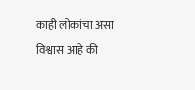काही लोकांचा असा विश्वास आहे की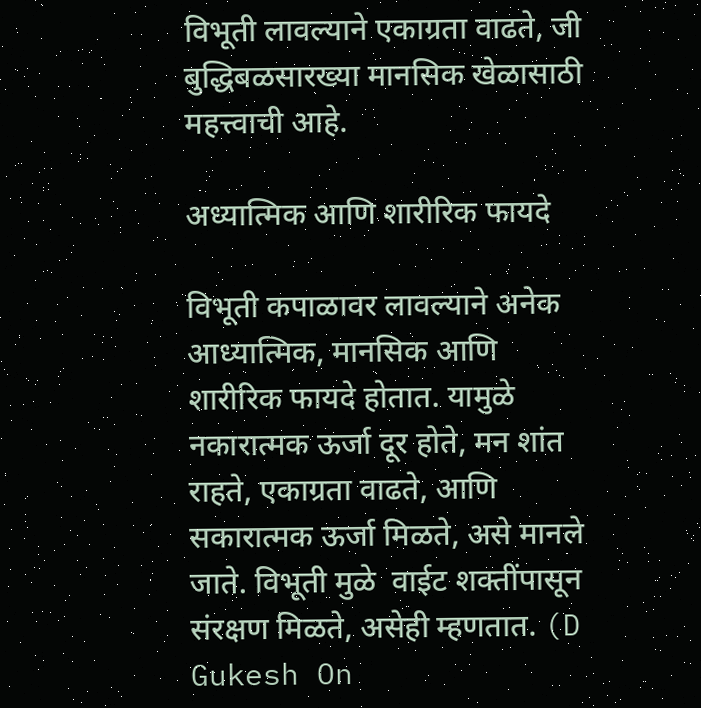विभूती लावल्याने एकाग्रता वाढते, जी बुद्धिबळसारख्या मानसिक खेळासाठी महत्त्वाची आहे.

अध्यात्मिक आणि शारीरिक फायदे

विभूती कपाळावर लावल्याने अनेक आध्यात्मिक, मानसिक आणि शारीरिक फायदे होतात. यामुळे नकारात्मक ऊर्जा दूर होते, मन शांत राहते, एकाग्रता वाढते, आणि सकारात्मक ऊर्जा मिळते, असे मानले जाते. विभूती मुळे  वाईट शक्तींपासून संरक्षण मिळते, असेही म्हणतात. (D Gukesh On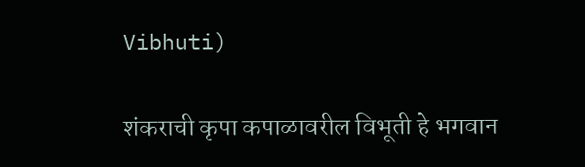Vibhuti)

शंकराची कृपा कपाळावरील विभूती हे भगवान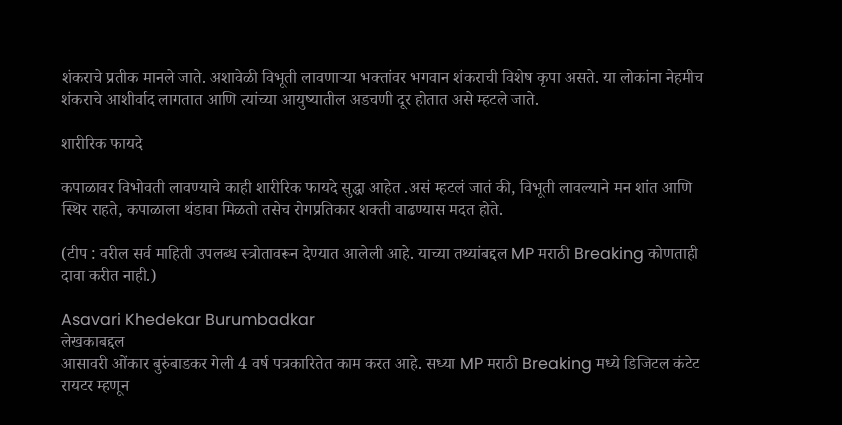शंकराचे प्रतीक मानले जाते. अशावेळी विभूती लावणाऱ्या भक्तांवर भगवान शंकराची विशेष कृपा असते. या लोकांना नेहमीच शंकराचे आशीर्वाद लागतात आणि त्यांच्या आयुष्यातील अडचणी दूर होतात असे म्हटले जाते.

शारीरिक फायदे

कपाळावर विभोवती लावण्याचे काही शारीरिक फायदे सुद्धा आहेत .असं म्हटलं जातं की, विभूती लावल्याने मन शांत आणि स्थिर राहते, कपाळाला थंडावा मिळतो तसेच रोगप्रतिकार शक्ती वाढण्यास मदत होते.

(टीप : वरील सर्व माहिती उपलब्ध स्त्रोतावरून देण्यात आलेली आहे. याच्या तथ्यांबद्दल MP मराठी Breaking कोणताही दावा करीत नाही.)

Asavari Khedekar Burumbadkar
लेखकाबद्दल
आसावरी ओंकार बुरुंबाडकर गेली 4 वर्ष पत्रकारितेत काम करत आहे. सध्या MP मराठी Breaking मध्ये डिजिटल कंटेट रायटर म्हणून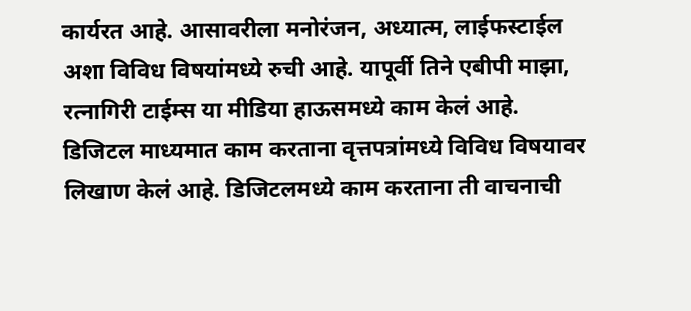कार्यरत आहे. आसावरीला मनोरंजन, अध्यात्म, लाईफस्टाईल अशा विविध विषयांमध्ये रुची आहे. यापूर्वी तिने एबीपी माझा, रत्नागिरी टाईम्स या मीडिया हाऊसमध्ये काम केलं आहे. डिजिटल माध्यमात काम करताना वृत्तपत्रांमध्ये विविध विषयावर लिखाण केलं आहे. डिजिटलमध्ये काम करताना ती वाचनाची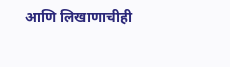आणि लिखाणाचीही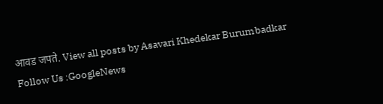आवड जपते. View all posts by Asavari Khedekar Burumbadkar
Follow Us :GoogleNews